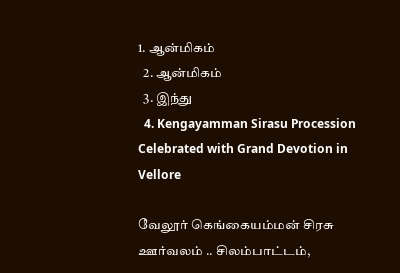1. ஆன்மிகம்
  2. ஆன்மிகம்
  3. இந்து
  4. Kengayamman Sirasu Procession Celebrated with Grand Devotion in Vellore

வேலூர் கெங்கையம்மன் சிரசு ஊர்வலம் .. சிலம்பாட்டம்,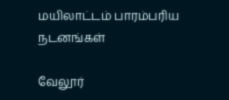மயிலாட்டம் பாரம்பரிய நடனங்கள்

வேலூர்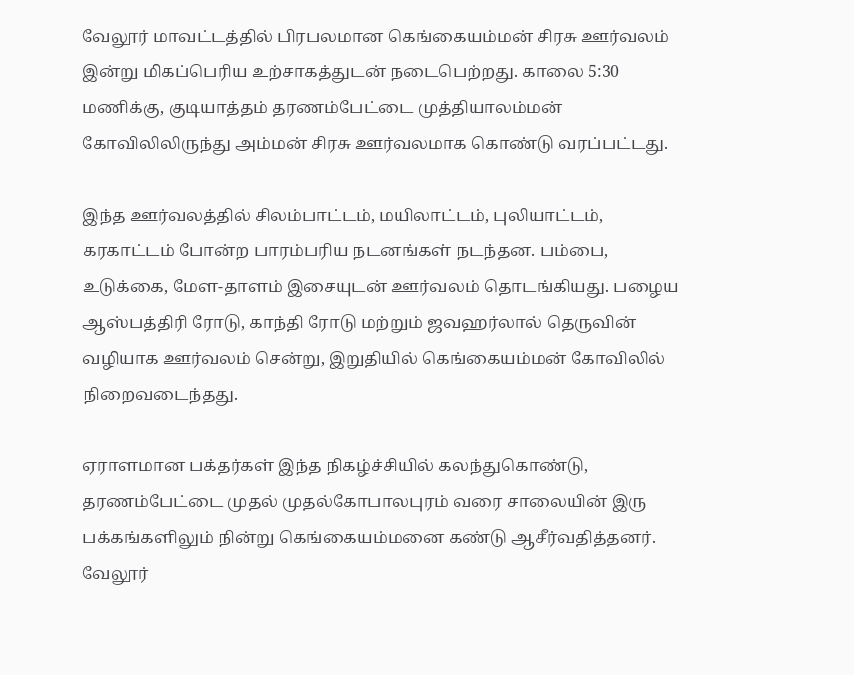வேலூர் மாவட்டத்தில் பிரபலமான கெங்கையம்மன் சிரசு ஊர்வலம் இன்று மிகப்பெரிய உற்சாகத்துடன் நடைபெற்றது. காலை 5:30 மணிக்கு, குடியாத்தம் தரணம்பேட்டை முத்தியாலம்மன் கோவிலிலிருந்து அம்மன் சிரசு ஊர்வலமாக கொண்டு வரப்பட்டது.

இந்த ஊர்வலத்தில் சிலம்பாட்டம், மயிலாட்டம், புலியாட்டம், கரகாட்டம் போன்ற பாரம்பரிய நடனங்கள் நடந்தன. பம்பை, உடுக்கை, மேள-தாளம் இசையுடன் ஊர்வலம் தொடங்கியது. பழைய ஆஸ்பத்திரி ரோடு, காந்தி ரோடு மற்றும் ஜவஹர்லால் தெருவின் வழியாக ஊர்வலம் சென்று, இறுதியில் கெங்கையம்மன் கோவிலில் நிறைவடைந்தது.

ஏராளமான பக்தர்கள் இந்த நிகழ்ச்சியில் கலந்துகொண்டு, தரணம்பேட்டை முதல் முதல்கோபாலபுரம் வரை சாலையின் இரு பக்கங்களிலும் நின்று கெங்கையம்மனை கண்டு ஆசீர்வதித்தனர். வேலூர்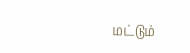மட்டும்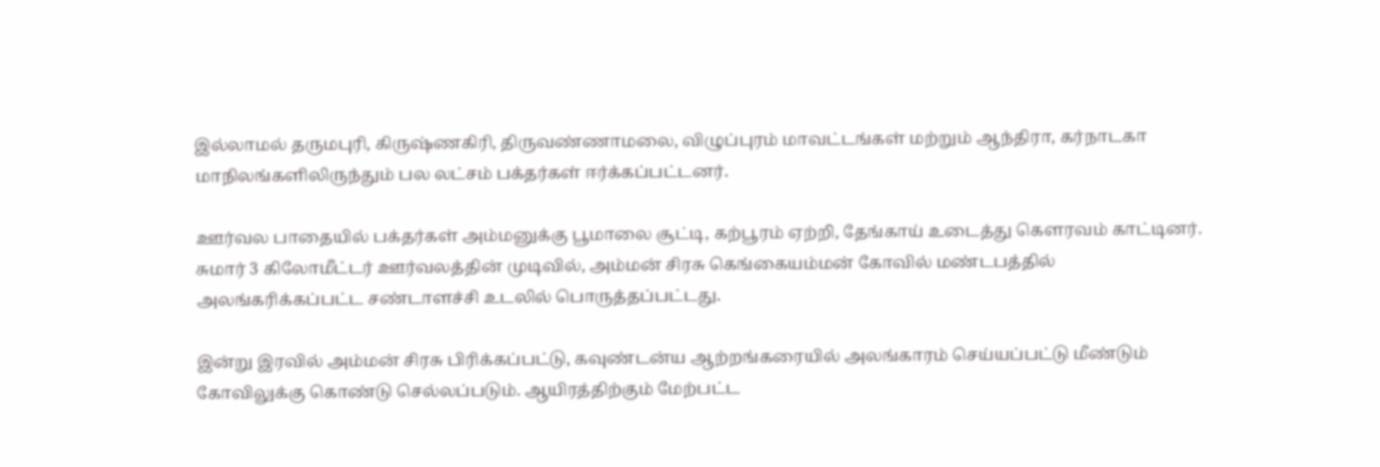இல்லாமல் தருமபுரி, கிருஷ்ணகிரி, திருவண்ணாமலை, விழுப்புரம் மாவட்டங்கள் மற்றும் ஆந்திரா, கர்நாடகா மாநிலங்களிலிருந்தும் பல லட்சம் பக்தர்கள் ஈர்க்கப்பட்டனர்.

ஊர்வல பாதையில் பக்தர்கள் அம்மனுக்கு பூமாலை சூட்டி, கற்பூரம் ஏற்றி, தேங்காய் உடைத்து கௌரவம் காட்டினர். சுமார் 3 கிலோமீட்டர் ஊர்வலத்தின் முடிவில், அம்மன் சிரசு கெங்கையம்மன் கோவில் மண்டபத்தில் அலங்கரிக்கப்பட்ட சண்டாளச்சி உடலில் பொருத்தப்பட்டது.

இன்று இரவில் அம்மன் சிரசு பிரிக்கப்பட்டு, கவுண்டன்ய ஆற்றங்கரையில் அலங்காரம் செய்யப்பட்டு மீண்டும் கோவிலுக்கு கொண்டு செல்லப்படும். ஆயிரத்திற்கும் மேற்பட்ட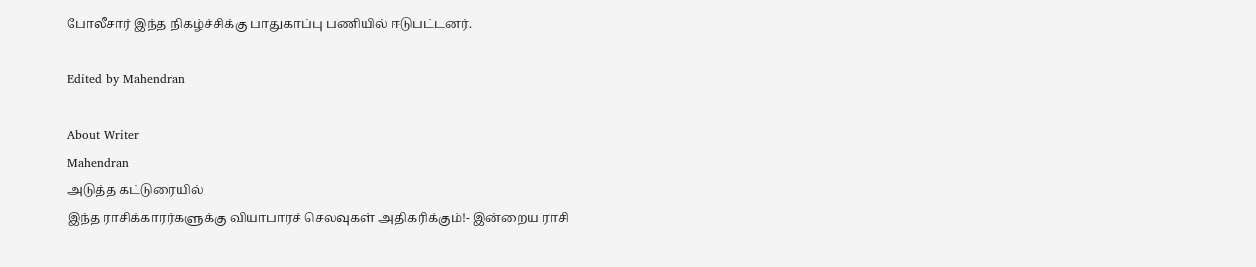போலீசார் இந்த நிகழ்ச்சிக்கு பாதுகாப்பு பணியில் ஈடுபட்டனர்.

Edited by Mahendran

About Writer
Mahendran
அடுத்த கட்டுரையில்
இந்த ராசிக்காரர்களுக்கு வியாபாரச் செலவுகள் அதிகரிக்கும்!- இன்றைய ராசி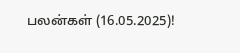பலன்கள் (16.05.2025)!